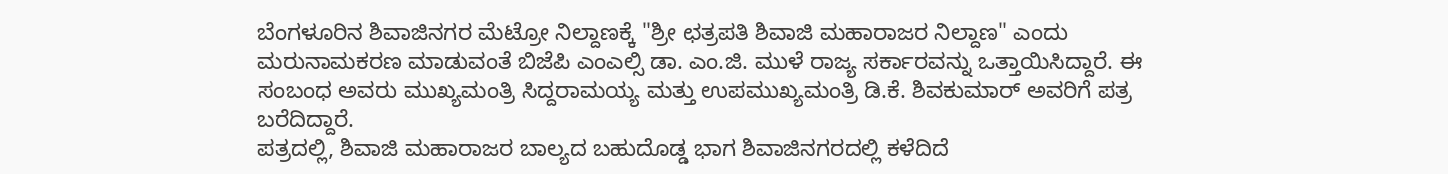ಬೆಂಗಳೂರಿನ ಶಿವಾಜಿನಗರ ಮೆಟ್ರೋ ನಿಲ್ದಾಣಕ್ಕೆ "ಶ್ರೀ ಛತ್ರಪತಿ ಶಿವಾಜಿ ಮಹಾರಾಜರ ನಿಲ್ದಾಣ" ಎಂದು ಮರುನಾಮಕರಣ ಮಾಡುವಂತೆ ಬಿಜೆಪಿ ಎಂಎಲ್ಸಿ ಡಾ. ಎಂ.ಜಿ. ಮುಳೆ ರಾಜ್ಯ ಸರ್ಕಾರವನ್ನು ಒತ್ತಾಯಿಸಿದ್ದಾರೆ. ಈ ಸಂಬಂಧ ಅವರು ಮುಖ್ಯಮಂತ್ರಿ ಸಿದ್ದರಾಮಯ್ಯ ಮತ್ತು ಉಪಮುಖ್ಯಮಂತ್ರಿ ಡಿ.ಕೆ. ಶಿವಕುಮಾರ್ ಅವರಿಗೆ ಪತ್ರ ಬರೆದಿದ್ದಾರೆ.
ಪತ್ರದಲ್ಲಿ, ಶಿವಾಜಿ ಮಹಾರಾಜರ ಬಾಲ್ಯದ ಬಹುದೊಡ್ಡ ಭಾಗ ಶಿವಾಜಿನಗರದಲ್ಲಿ ಕಳೆದಿದೆ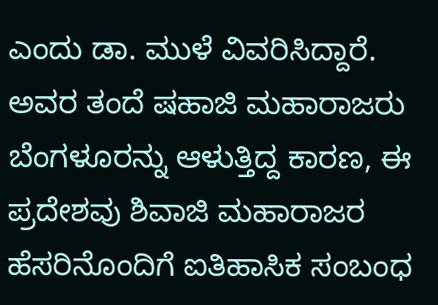ಎಂದು ಡಾ. ಮುಳೆ ವಿವರಿಸಿದ್ದಾರೆ. ಅವರ ತಂದೆ ಷಹಾಜಿ ಮಹಾರಾಜರು ಬೆಂಗಳೂರನ್ನು ಆಳುತ್ತಿದ್ದ ಕಾರಣ, ಈ ಪ್ರದೇಶವು ಶಿವಾಜಿ ಮಹಾರಾಜರ ಹೆಸರಿನೊಂದಿಗೆ ಐತಿಹಾಸಿಕ ಸಂಬಂಧ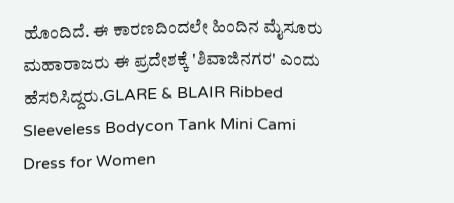ಹೊಂದಿದೆ. ಈ ಕಾರಣದಿಂದಲೇ ಹಿಂದಿನ ಮೈಸೂರು ಮಹಾರಾಜರು ಈ ಪ್ರದೇಶಕ್ಕೆ 'ಶಿವಾಜಿನಗರ' ಎಂದು ಹೆಸರಿಸಿದ್ದರು.GLARE & BLAIR Ribbed Sleeveless Bodycon Tank Mini Cami Dress for Women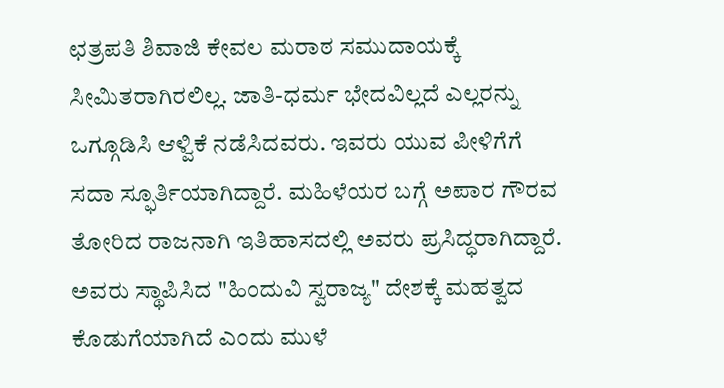ಛತ್ರಪತಿ ಶಿವಾಜಿ ಕೇವಲ ಮರಾಠ ಸಮುದಾಯಕ್ಕೆ ಸೀಮಿತರಾಗಿರಲಿಲ್ಲ. ಜಾತಿ-ಧರ್ಮ ಭೇದವಿಲ್ಲದೆ ಎಲ್ಲರನ್ನು ಒಗ್ಗೂಡಿಸಿ ಆಳ್ವಿಕೆ ನಡೆಸಿದವರು. ಇವರು ಯುವ ಪೀಳಿಗೆಗೆ ಸದಾ ಸ್ಫೂರ್ತಿಯಾಗಿದ್ದಾರೆ. ಮಹಿಳೆಯರ ಬಗ್ಗೆ ಅಪಾರ ಗೌರವ ತೋರಿದ ರಾಜನಾಗಿ ಇತಿಹಾಸದಲ್ಲಿ ಅವರು ಪ್ರಸಿದ್ಧರಾಗಿದ್ದಾರೆ. ಅವರು ಸ್ಥಾಪಿಸಿದ "ಹಿಂದುವಿ ಸ್ವರಾಜ್ಯ" ದೇಶಕ್ಕೆ ಮಹತ್ವದ ಕೊಡುಗೆಯಾಗಿದೆ ಎಂದು ಮುಳೆ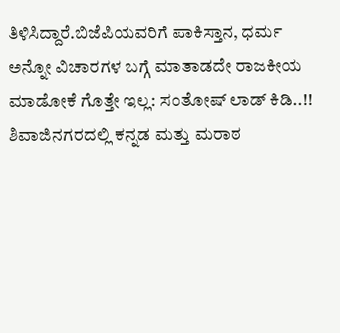ತಿಳಿಸಿದ್ದಾರೆ.ಬಿಜೆಪಿಯವರಿಗೆ ಪಾಕಿಸ್ತಾನ, ಧರ್ಮ ಅನ್ನೋ ವಿಚಾರಗಳ ಬಗ್ಗೆ ಮಾತಾಡದೇ ರಾಜಕೀಯ ಮಾಡೋಕೆ ಗೊತ್ತೇ ಇಲ್ಲ: ಸಂತೋಷ್ ಲಾಡ್ ಕಿಡಿ..!!
ಶಿವಾಜಿನಗರದಲ್ಲಿ ಕನ್ನಡ ಮತ್ತು ಮರಾಠ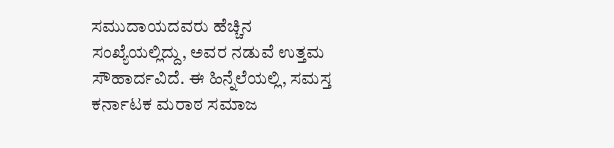ಸಮುದಾಯದವರು ಹೆಚ್ಚಿನ ಸಂಖ್ಯೆಯಲ್ಲಿದ್ದು, ಅವರ ನಡುವೆ ಉತ್ತಮ ಸೌಹಾರ್ದವಿದೆ. ಈ ಹಿನ್ನೆಲೆಯಲ್ಲಿ, ಸಮಸ್ತ ಕರ್ನಾಟಕ ಮರಾಠ ಸಮಾಜ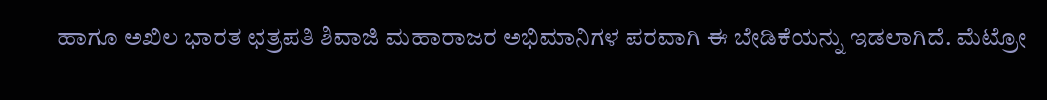ಹಾಗೂ ಅಖಿಲ ಭಾರತ ಛತ್ರಪತಿ ಶಿವಾಜಿ ಮಹಾರಾಜರ ಅಭಿಮಾನಿಗಳ ಪರವಾಗಿ ಈ ಬೇಡಿಕೆಯನ್ನು ಇಡಲಾಗಿದೆ. ಮೆಟ್ರೋ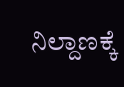ನಿಲ್ದಾಣಕ್ಕೆ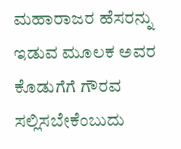ಮಹಾರಾಜರ ಹೆಸರನ್ನು ಇಡುವ ಮೂಲಕ ಅವರ ಕೊಡುಗೆಗೆ ಗೌರವ ಸಲ್ಲಿಸಬೇಕೆಂಬುದು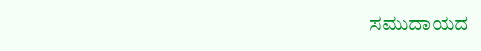ಸಮುದಾಯದ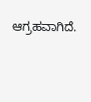ಆಗ್ರಹವಾಗಿದೆ.